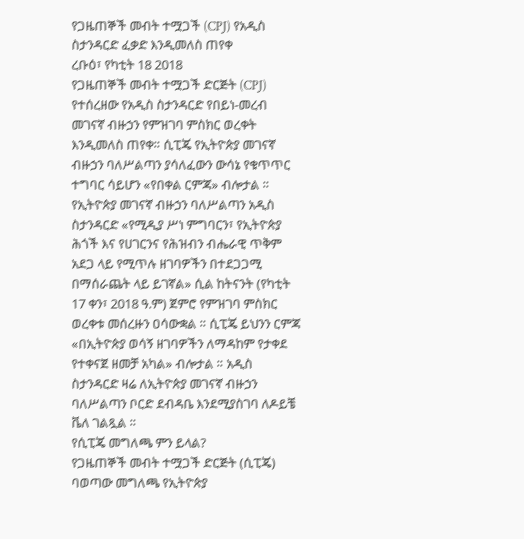የጋዜጠኞች መብት ተሟጋች (CPJ) የአዲስ ስታንዳርድ ፈቃድ እንዲመለስ ጠየቀ
ረቡዕ፣ የካቲት 18 2018
የጋዜጠኞች መብት ተሟጋች ድርጅት (CPJ) የተሰረዘው የአዲስ ስታንዳርድ የበይነ-መረብ መገናኛ ብዙኃን የምዝገባ ምስክር ወረቀት እንዲመለስ ጠየቀ። ሲፒጄ የኢትዮጵያ መገናኛ ብዙኃን ባለሥልጣን ያሳለፈውን ውሳኔ የቁጥጥር ተግባር ሳይሆን «የበቀል ርምጃ» ብሎታል ። የኢትዮጵያ መገናኛ ብዙኃን ባለሥልጣን አዲስ ስታንዳርድ «የሚዲያ ሥነ ምግባርን፣ የኢትዮጵያ ሕጎች እና የሀገርንና የሕዝብን ብሔራዊ ጥቅም አደጋ ላይ የሚጥሉ ዘገባዎችን በተደጋጋሚ በማሰራጨት ላይ ይገኛል» ሲል ከትናንት (የካቲት 17 ቀን፣ 2018 ዓ.ም) ጀምሮ የምዝገባ ምስክር ወረቀቱ መሰረዙን ዐሳውቋል ። ሲፒጄ ይህንን ርምጃ «በኢትዮጵያ ወሳኝ ዘገባዎችን ለማዳከም የታቀደ የተቀናጀ ዘመቻ አካል» ብሎታል ። አዲስ ስታንዳርድ ዛሬ ለኢትዮጵያ መገናኛ ብዙኃን ባለሥልጣን ቦርድ ደብዳቤ እንደሚያስገባ ለዶይቼ ቬለ ገልጿል ።
የሲፒጄ መግለጫ ምን ይላል?
የጋዜጠኞች መብት ተሟጋች ድርጅት (ሲፒጄ) ባወጣው መግለጫ የኢትዮጵያ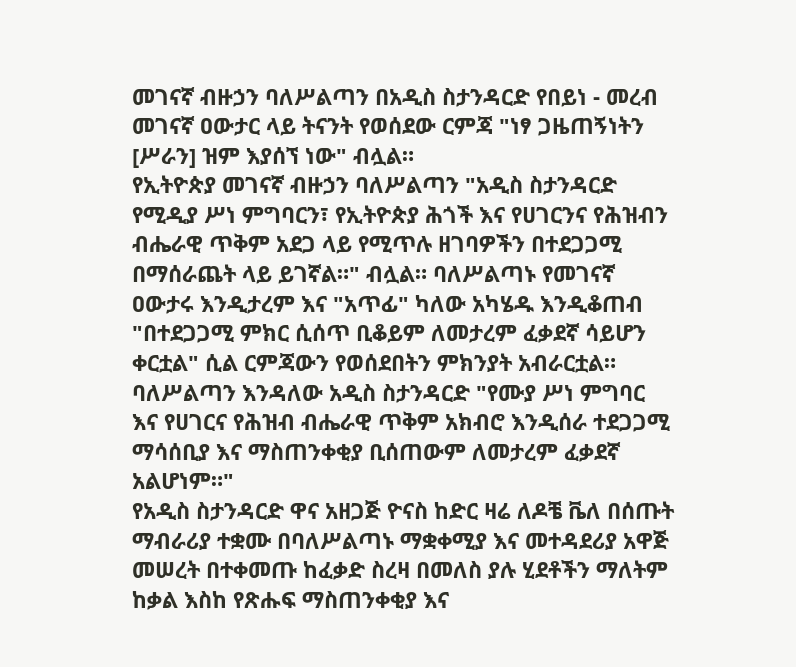መገናኛ ብዙኃን ባለሥልጣን በአዲስ ስታንዳርድ የበይነ - መረብ መገናኛ ዐውታር ላይ ትናንት የወሰደው ርምጃ "ነፃ ጋዜጠኝነትን [ሥራን] ዝም እያሰኘ ነው" ብሏል።
የኢትዮጵያ መገናኛ ብዙኃን ባለሥልጣን "አዲስ ስታንዳርድ የሚዲያ ሥነ ምግባርን፣ የኢትዮጵያ ሕጎች እና የሀገርንና የሕዝብን ብሔራዊ ጥቅም አደጋ ላይ የሚጥሉ ዘገባዎችን በተደጋጋሚ በማሰራጨት ላይ ይገኛል።" ብሏል። ባለሥልጣኑ የመገናኛ ዐውታሩ እንዲታረም እና "አጥፊ" ካለው አካሄዱ እንዲቆጠብ "በተደጋጋሚ ምክር ሲሰጥ ቢቆይም ለመታረም ፈቃደኛ ሳይሆን ቀርቷል" ሲል ርምጃውን የወሰደበትን ምክንያት አብራርቷል።
ባለሥልጣን እንዳለው አዲስ ስታንዳርድ "የሙያ ሥነ ምግባር እና የሀገርና የሕዝብ ብሔራዊ ጥቅም አክብሮ እንዲሰራ ተደጋጋሚ ማሳሰቢያ እና ማስጠንቀቂያ ቢሰጠውም ለመታረም ፈቃደኛ አልሆነም።"
የአዲስ ስታንዳርድ ዋና አዘጋጅ ዮናስ ከድር ዛሬ ለዶቼ ቬለ በሰጡት ማብራሪያ ተቋሙ በባለሥልጣኑ ማቋቀሚያ እና መተዳደሪያ አዋጅ መሠረት በተቀመጡ ከፈቃድ ስረዛ በመለስ ያሉ ሂደቶችን ማለትም ከቃል እስከ የጽሑፍ ማስጠንቀቂያ እና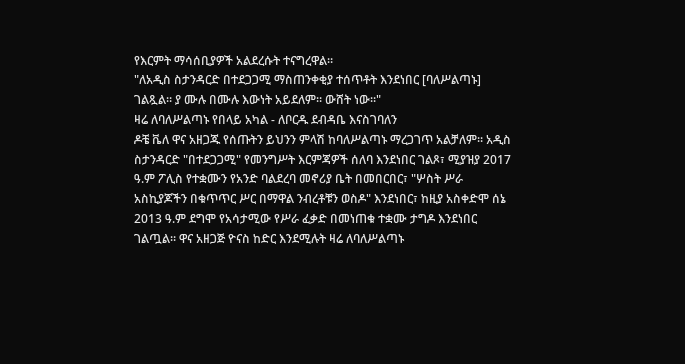የእርምት ማሳሰቢያዎች አልደረሱት ተናግረዋል።
"ለአዲስ ስታንዳርድ በተደጋጋሚ ማስጠንቀቂያ ተሰጥቶት እንደነበር [ባለሥልጣኑ] ገልጿል። ያ ሙሉ በሙሉ እውነት አይደለም። ውሸት ነው።"
ዛሬ ለባለሥልጣኑ የበላይ አካል - ለቦርዱ ደብዳቤ እናስገባለን
ዶቼ ቬለ ዋና አዘጋጁ የሰጡትን ይህንን ምላሽ ከባለሥልጣኑ ማረጋገጥ አልቻለም። አዲስ ስታንዳርድ "በተደጋጋሚ" የመንግሥት እርምጃዎች ሰለባ እንደነበር ገልጾ፣ ሚያዝያ 2017 ዓ.ም ፖሊስ የተቋሙን የአንድ ባልደረባ መኖሪያ ቤት በመበርበር፣ "ሦስት ሥራ አስኪያጆችን በቁጥጥር ሥር በማዋል ንብረቶቹን ወስዶ" እንደነበር፣ ከዚያ አስቀድሞ ሰኔ 2013 ዓ.ም ደግሞ የአሳታሚው የሥራ ፈቃድ በመነጠቁ ተቋሙ ታግዶ እንደነበር ገልጧል። ዋና አዘጋጅ ዮናስ ከድር እንደሚሉት ዛሬ ለባለሥልጣኑ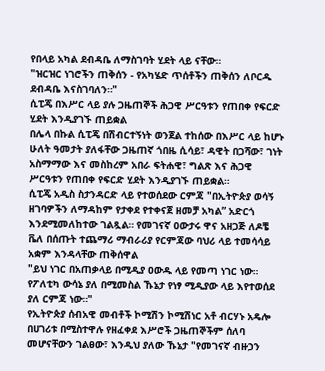የበላይ አካል ደብዳቤ ለማስገባት ሂደት ላይ ናቸው።
"ዝርዝር ነገሮችን ጠቅሰን - የአካሄድ ጥሰቶችን ጠቅሰን ለቦርዱ ደብዳቤ እናስገባለን።"
ሲፒጄ በእሥር ላይ ያሉ ጋዜጠኞች ሕጋዊ ሥርዓቱን የጠበቀ የፍርድ ሂደት እንዲያገኙ ጠይቋል
በሌላ በኩል ሲፒጄ በሽብርተኝነት ወንጀል ተከሰው በእሥር ላይ ከሆኑ ሁለት ዓመታት ያለፋቸው ጋዜጠኛ ጎበዜ ሲሳይ፣ ዳዊት በጋሻው፣ ገነት አስማማው እና መስከረም አበራ ፍትሐዊ፣ ግልጽ እና ሕጋዊ ሥርዓቱን የጠበቀ የፍርድ ሂደት እንዲያገኙ ጠይቋል።
ሲፒጄ አዲስ ስታንዳርድ ላይ የተወሰደው ርምጃ "በኢትዮጵያ ወሳኝ ዘገባዎችን ለማዳከም የታቀደ የተቀናጀ ዘመቻ አካል” አድርጎ እንደሚመለከተው ገልጿል። የመገናኛ ዐውታሩ ዋና አዘጋጅ ለዶቼ ቬለ በሰጡት ተጨማሪ ማብራሪያ የርምጃው ባህሪ ላይ ተመሳሳይ አቋም እንዳላቸው ጠቅሰዋል
"ይህ ነገር በአጠቃላይ በሚዲያ ዐውዱ ላይ የመጣ ነገር ነው። የፖለቲካ ውሳኔ ያለ በሚመስል ኹኔታ የነፃ ሚዲያው ላይ እየተወሰደ ያለ ርምጃ ነው።"
የኢትዮጵያ ሰብአዊ መብቶች ኮሚሽን ኮሚሽነር አቶ ብርሃኑ አዴሎ በሀገሪቱ በሚስተዋሉ የዘፈቀደ እሥሮች ጋዜጠኞችም ሰለባ መሆናቸውን ገልፀው፣ እንዲህ ያለው ኹኔታ "የመገናኛ ብዙኃን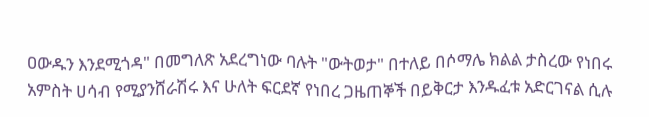ዐውዱን እንደሚጎዳ" በመግለጽ አደረግነው ባሉት "ውትወታ" በተለይ በሶማሌ ክልል ታስረው የነበሩ አምስት ሀሳብ የሚያንሸራሽሩ እና ሁለት ፍርደኛ የነበረ ጋዜጠኞች በይቅርታ እንዱፈቱ አድርገናል ሲሉ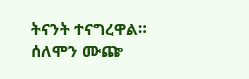ትናንት ተናግረዋል።
ሰለሞን ሙጬ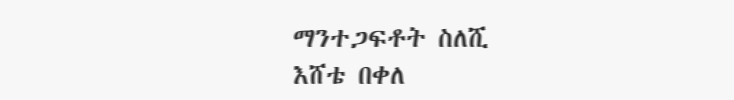ማንተጋፍቶት ስለሺ
እሸቴ በቀለ